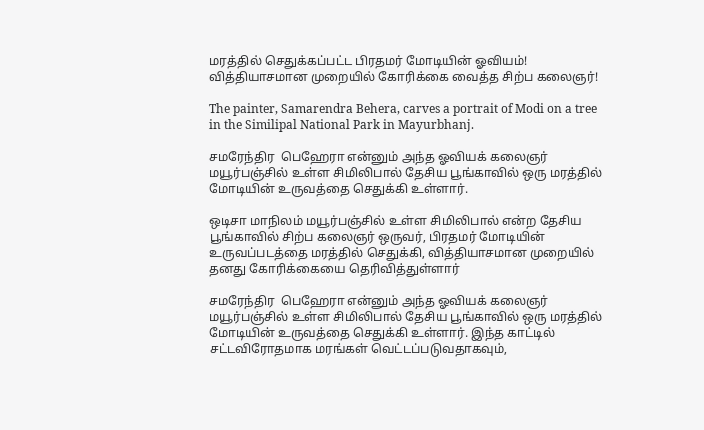மரத்தில் செதுக்கப்பட்ட பிரதமர் மோடியின் ஓவியம்! வித்தியாசமான முறையில் கோரிக்கை வைத்த சிற்ப கலைஞர்!

The painter, Samarendra Behera, carves a portrait of Modi on a tree in the Similipal National Park in Mayurbhanj.

சமரேந்திர  பெஹேரா என்னும் அந்த ஓவியக் கலைஞர் மயூர்பஞ்சில் உள்ள சிமிலிபால் தேசிய பூங்காவில் ஒரு மரத்தில் மோடியின் உருவத்தை செதுக்கி உள்ளார்.

ஒடிசா மாநிலம் மயூர்பஞ்சில் உள்ள சிமிலிபால் என்ற தேசிய பூங்காவில் சிற்ப கலைஞர் ஒருவர், பிரதமர் மோடியின் உருவப்படத்தை மரத்தில் செதுக்கி, வித்தியாசமான முறையில் தனது கோரிக்கையை தெரிவித்துள்ளார்

சமரேந்திர  பெஹேரா என்னும் அந்த ஓவியக் கலைஞர் மயூர்பஞ்சில் உள்ள சிமிலிபால் தேசிய பூங்காவில் ஒரு மரத்தில் மோடியின் உருவத்தை செதுக்கி உள்ளார். இந்த காட்டில் சட்டவிரோதமாக மரங்கள் வெட்டப்படுவதாகவும்,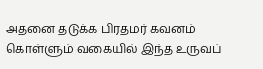அதனை தடுக்க பிரதமர் கவனம் கொள்ளும் வகையில் இந்த உருவப்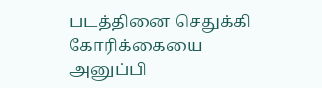படத்தினை செதுக்கி கோரிக்கையை அனுப்பி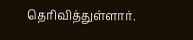தெரிவித்துள்ளார்.